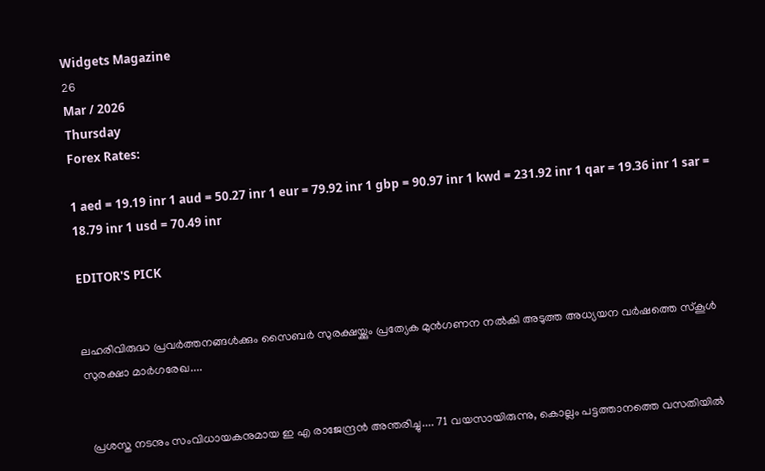Widgets Magazine
26
Mar / 2026
Thursday
Forex Rates:

1 aed = 19.19 inr 1 aud = 50.27 inr 1 eur = 79.92 inr 1 gbp = 90.97 inr 1 kwd = 231.92 inr 1 qar = 19.36 inr 1 sar = 18.79 inr 1 usd = 70.49 inr

EDITOR'S PICK


ലഹരിവിരുദ്ധ പ്രവർത്തനങ്ങൾക്കും സൈബർ സുരക്ഷയ്ക്കും പ്രത്യേക മുൻഗണന നൽകി അടുത്ത അധ്യയന വർഷത്തെ സ്കൂൾ സുരക്ഷാ മാർഗരേഖ....


  പ്രശസ്ത നടനും സംവിധായകനുമായ ഇ എ രാജേന്ദ്രൻ അന്തരിച്ചു.... 71 വയസായിരുന്നു, കൊല്ലം പട്ടത്താനത്തെ വസതിയിൽ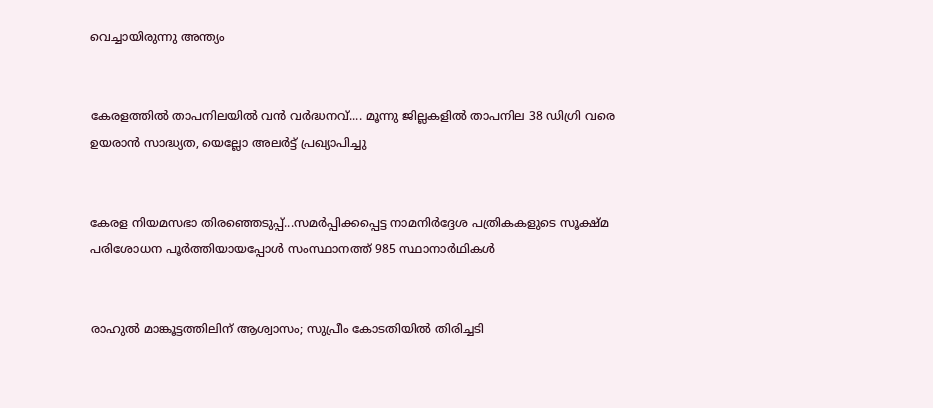വെച്ചായിരുന്നു അന്ത്യം


കേരളത്തിൽ താപനിലയിൽ വൻ വർദ്ധനവ്.... മൂന്നു ജില്ലകളിൽ താപനില 38 ഡിഗ്രി വരെ ഉയരാൻ സാദ്ധ്യത, യെല്ലോ അലർട്ട് പ്രഖ്യാപിച്ചു


കേരള നിയമസഭാ തിരഞ്ഞെടുപ്പ്...സമർപ്പിക്കപ്പെട്ട നാമനിർദ്ദേശ പത്രികകളുടെ സൂക്ഷ്മ പരിശോധന പൂർത്തിയായപ്പോൾ സംസ്ഥാനത്ത് 985 സ്ഥാനാർഥികൾ


രാഹുൽ മാങ്കൂട്ടത്തിലിന് ആശ്വാസം; സുപ്രീം കോടതിയിൽ തിരിച്ചടി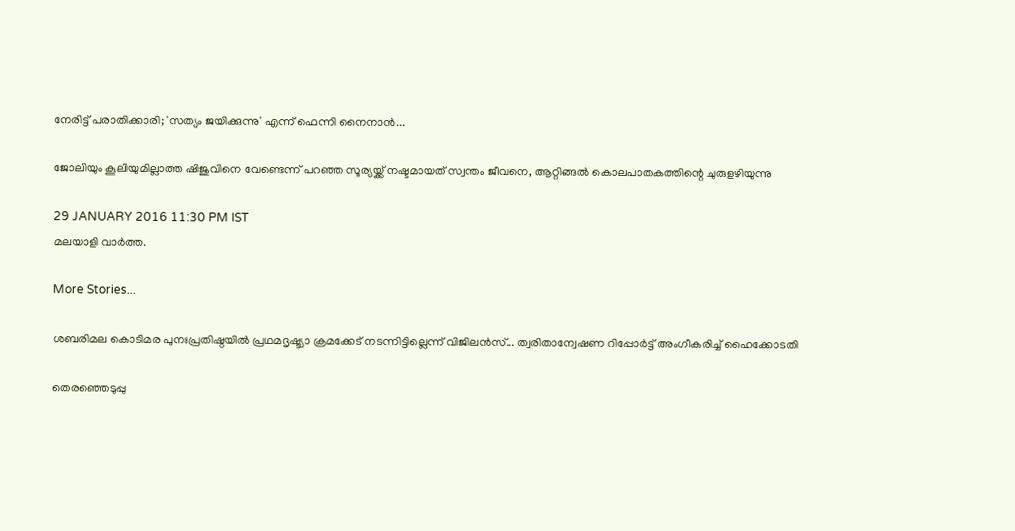നേരിട്ട് പരാതിക്കാരി; 'സത്യം ജയിക്കുന്നു' എന്ന് ഫെന്നി നൈനാൻ...

ജോലിയും കൂലിയുമില്ലാത്ത ഷിജുവിനെ വേണ്ടെന്ന് പറഞ്ഞ സൂര്യയ്ക്ക് നഷ്ടമായത് സ്വന്തം ജീവനെ, ആറ്റിങ്ങല്‍ കൊലപാതകത്തിന്റെ ചുരുളഴിയുന്നു

29 JANUARY 2016 11:30 PM IST
മലയാളി വാര്‍ത്ത.

More Stories...

ശബരിമല കൊടിമര പുനഃപ്രതിഷ്ഠയിൽ പ്രഥമദൃഷ്ട്യാ ക്രമക്കേട് നടന്നിട്ടില്ലെന്ന് വിജിലന്‍സ്... ത്വരിതാന്വേഷണ റിപ്പോര്‍ട്ട് അംഗീകരിച്ച് ഹൈക്കോടതി

തെരഞ്ഞെടുപ്പു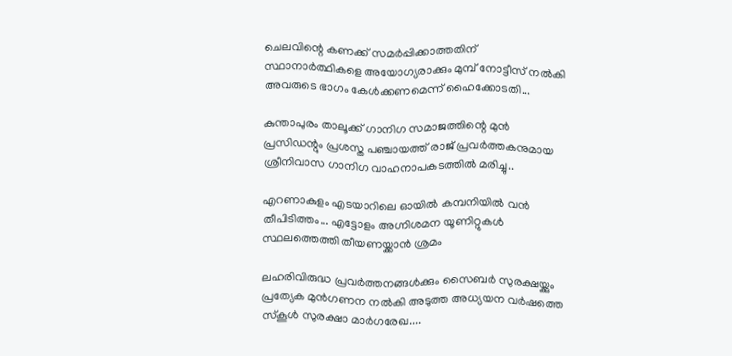ചെലവിന്റെ കണക്ക് സമർപ്പിക്കാത്തതിന് സ്ഥാനാർത്ഥികളെ അയോഗ്യരാക്കും മുമ്പ് നോട്ടീസ് നൽകി അവരുടെ ഭാഗം കേൾക്കണമെന്ന് ഹൈക്കോടതി...

കുന്താപുരം താലൂക്ക് ഗാനിഗ സമാജത്തിന്റെ മുൻ പ്രസിഡന്റും പ്രശസ്ത പഞ്ചായത്ത് രാജ് പ്രവർത്തകനുമായ ശ്രീനിവാസ ഗാനിഗ വാഹനാപകടത്തിൽ മരിച്ചു..

എറണാകുളം എടയാറിലെ ഓയിൽ കമ്പനിയിൽ വൻ തീപിടിത്തം... എട്ടോളം അഗ്നിശമന യൂണിറ്റുകൾ സ്ഥലത്തെത്തി തീയണയ്ക്കാൻ ശ്രമം

ലഹരിവിരുദ്ധ പ്രവർത്തനങ്ങൾക്കും സൈബർ സുരക്ഷയ്ക്കും പ്രത്യേക മുൻഗണന നൽകി അടുത്ത അധ്യയന വർഷത്തെ സ്കൂൾ സുരക്ഷാ മാർഗരേഖ....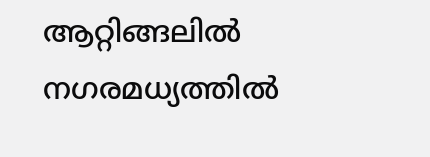ആറ്റിങ്ങലില്‍ നഗരമധ്യത്തില്‍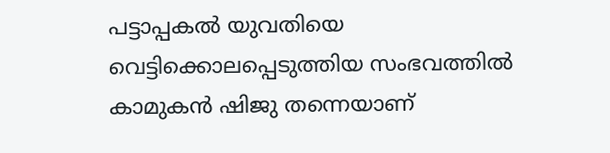പട്ടാപ്പകല്‍ യുവതിയെ വെട്ടിക്കൊലപ്പെടുത്തിയ സംഭവത്തില്‍ കാമുകന്‍ ഷിജു തന്നെയാണ്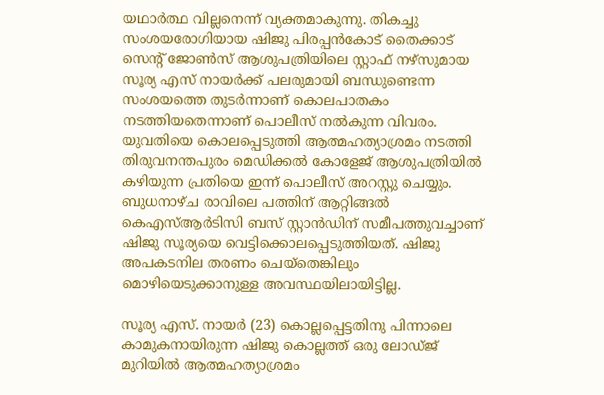യഥാര്‍ത്ഥ വില്ലനെന്ന് വ്യക്തമാകുന്നു. തികച്ചു സംശയരോഗിയായ ഷിജു പിരപ്പന്‍കോട് തൈക്കാട് സെന്റ് ജോണ്‍സ് ആശുപത്രിയിലെ സ്റ്റാഫ് നഴ്‌സുമായ സൂര്യ എസ് നായര്‍ക്ക് പലരുമായി ബന്ധുണ്ടെന്ന സംശയത്തെ തുടര്‍ന്നാണ് കൊലപാതകം നടത്തിയതെന്നാണ് പൊലീസ് നല്‍കുന്ന വിവരം. യുവതിയെ കൊലപ്പെടുത്തി ആത്മഹത്യാശ്രമം നടത്തി തിരുവനന്തപുരം മെഡിക്കല്‍ കോളേജ് ആശുപത്രിയില്‍ കഴിയുന്ന പ്രതിയെ ഇന്ന് പൊലീസ് അറസ്റ്റു ചെയ്യും. ബുധനാഴ്ച രാവിലെ പത്തിന് ആറ്റിങ്ങല്‍ കെഎസ്ആര്‍ടിസി ബസ് സ്റ്റാന്‍ഡിന് സമീപത്തുവച്ചാണ് ഷിജു സൂര്യയെ വെട്ടിക്കൊലപ്പെടുത്തിയത്. ഷിജു അപകടനില തരണം ചെയ്‌തെങ്കിലും മൊഴിയെടുക്കാനുള്ള അവസ്ഥയിലായിട്ടില്ല.

സൂര്യ എസ്. നായര്‍ (23) കൊല്ലപ്പെട്ടതിനു പിന്നാലെ കാമുകനായിരുന്ന ഷിജു കൊല്ലത്ത് ഒരു ലോഡ്ജ് മുറിയില്‍ ആത്മഹത്യാശ്രമം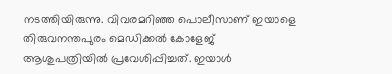നടത്തിയിരുന്നു. വിവരമറിഞ്ഞ പൊലീസാണ് ഇയാളെ തിരുവനന്തപുരം മെഡിക്കല്‍ കോളേജ് ആശുപത്രിയില്‍ പ്രവേശിപ്പിച്ചത്. ഇയാള്‍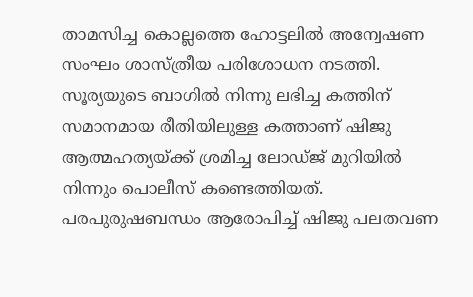താമസിച്ച കൊല്ലത്തെ ഹോട്ടലില്‍ അന്വേഷണ സംഘം ശാസ്ത്രീയ പരിശോധന നടത്തി. സൂര്യയുടെ ബാഗില്‍ നിന്നു ലഭിച്ച കത്തിന് സമാനമായ രീതിയിലുള്ള കത്താണ് ഷിജു ആത്മഹത്യയ്ക്ക് ശ്രമിച്ച ലോഡ്ജ് മുറിയില്‍ നിന്നും പൊലീസ് കണ്ടെത്തിയത്.
പരപുരുഷബന്ധം ആരോപിച്ച് ഷിജു പലതവണ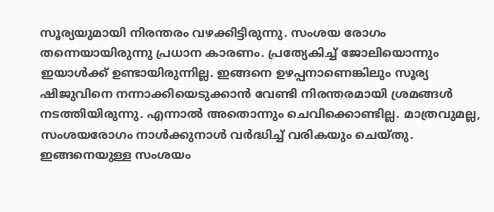സൂര്യയുമായി നിരന്തരം വഴക്കിട്ടിരുന്നു. സംശയ രോഗം തന്നെയായിരുന്നു പ്രധാന കാരണം. പ്രത്യേകിച്ച് ജോലിയൊന്നും ഇയാള്‍ക്ക് ഉണ്ടായിരുന്നില്ല. ഇങ്ങനെ ഉഴപ്പനാണെങ്കിലും സൂര്യ ഷിജുവിനെ നന്നാക്കിയെടുക്കാന്‍ വേണ്ടി നിരന്തരമായി ശ്രമങ്ങള്‍ നടത്തിയിരുന്നു. എന്നാല്‍ അതൊന്നും ചെവിക്കൊണ്ടില്ല. മാത്രവുമല്ല, സംശയരോഗം നാള്‍ക്കുനാള്‍ വര്‍ദ്ധിച്ച് വരികയും ചെയ്തു. ഇങ്ങനെയുള്ള സംശയം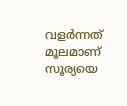വളര്‍ന്നത് മൂലമാണ് സൂര്യയെ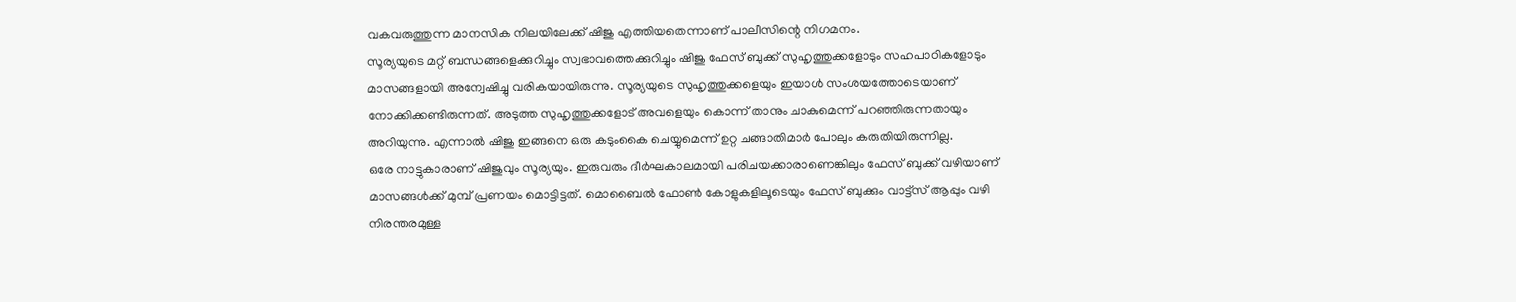വകവരുത്തുന്ന മാനസിക നിലയിലേക്ക് ഷിജു എത്തിയതെന്നാണ് പാലീസിന്റെ നിഗമനം.
സൂര്യയുടെ മറ്റ് ബന്ധങ്ങളെക്കുറിച്ചും സ്വഭാവത്തെക്കുറിച്ചും ഷിജു ഫേസ് ബുക്ക് സുഹൃത്തുക്കളോടും സഹപാഠികളോടും മാസങ്ങളായി അന്വേഷിച്ചു വരികയായിരുന്നു. സൂര്യയുടെ സുഹൃത്തുക്കളെയും ഇയാള്‍ സംശയത്തോടെയാണ് നോക്കിക്കണ്ടിരുന്നത്. അടുത്ത സുഹൃത്തുക്കളോട് അവളെയും കൊന്ന് താനും ചാകുമെന്ന് പറഞ്ഞിരുന്നതായും അറിയുന്നു. എന്നാല്‍ ഷിജു ഇങ്ങനെ ഒരു കടുംകൈ ചെയ്യുമെന്ന് ഉറ്റ ചങ്ങാതിമാര്‍ പോലും കരുതിയിരുന്നില്ല.
ഒരേ നാട്ടുകാരാണ് ഷിജുവും സൂര്യയും. ഇരുവരും ദീര്‍ഘകാലമായി പരിചയക്കാരാണെങ്കിലും ഫേസ് ബുക്ക് വഴിയാണ് മാസങ്ങള്‍ക്ക് മുമ്പ് പ്രണയം മൊട്ടിട്ടത്. മൊബൈല്‍ ഫോണ്‍ കോളുകളിലൂടെയും ഫേസ് ബുക്കും വാട്ട്‌സ് ആപ്പും വഴി നിരന്തരമുള്ള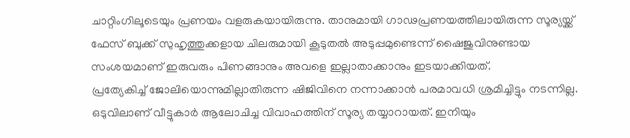ചാറ്റിംഗിലൂടെയും പ്രണയം വളരുകയായിരുന്നു. താനുമായി ഗാഢപ്രണയത്തിലായിരുന്ന സൂര്യയ്ക്ക് ഫേസ് ബുക്ക് സുഹൃത്തുക്കളായ ചിലരുമായി കൂടുതല്‍ അടുപ്പമുണ്ടെന്ന് ഷൈജുവിനുണ്ടായ സംശയമാണ് ഇരുവരും പിണങ്ങാനും അവളെ ഇല്ലാതാക്കാനും ഇടയാക്കിയത്.
പ്രത്യേകിച്ച് ജോലിയൊന്നുമില്ലാതിരുന്ന ഷിജിവിനെ നന്നാക്കാന്‍ പരമാവധി ശ്രമിച്ചിട്ടും നടന്നില്ല. ഒടുവിലാണ് വീട്ടുകാര്‍ ആലോചിച്ച വിവാഹത്തിന് സൂര്യ തയ്യാറായത്. ഇനിയും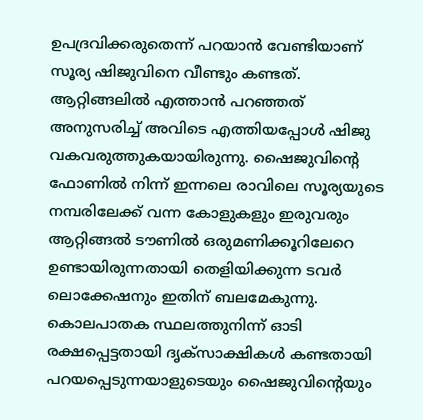ഉപദ്രവിക്കരുതെന്ന് പറയാന്‍ വേണ്ടിയാണ് സൂര്യ ഷിജുവിനെ വീണ്ടും കണ്ടത്. ആറ്റിങ്ങലില്‍ എത്താന്‍ പറഞ്ഞത് അനുസരിച്ച് അവിടെ എത്തിയപ്പോള്‍ ഷിജു വകവരുത്തുകയായിരുന്നു. ഷൈജുവിന്റെ ഫോണില്‍ നിന്ന് ഇന്നലെ രാവിലെ സൂര്യയുടെ നമ്പരിലേക്ക് വന്ന കോളുകളും ഇരുവരും ആറ്റിങ്ങല്‍ ടൗണില്‍ ഒരുമണിക്കൂറിലേറെ ഉണ്ടായിരുന്നതായി തെളിയിക്കുന്ന ടവര്‍ ലൊക്കേഷനും ഇതിന് ബലമേകുന്നു. കൊലപാതക സ്ഥലത്തുനിന്ന് ഓടി രക്ഷപ്പെട്ടതായി ദൃക്‌സാക്ഷികള്‍ കണ്ടതായി പറയപ്പെടുന്നയാളുടെയും ഷൈജുവിന്റെയും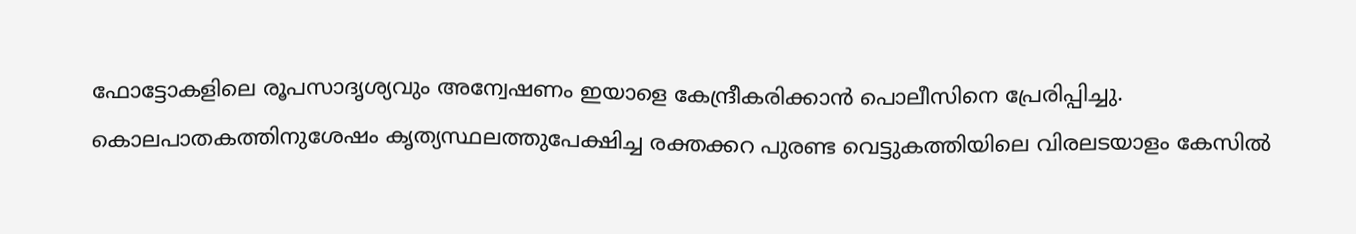ഫോട്ടോകളിലെ രൂപസാദൃശ്യവും അന്വേഷണം ഇയാളെ കേന്ദ്രീകരിക്കാന്‍ പൊലീസിനെ പ്രേരിപ്പിച്ചു. കൊലപാതകത്തിനുശേഷം കൃത്യസ്ഥലത്തുപേക്ഷിച്ച രക്തക്കറ പുരണ്ട വെട്ടുകത്തിയിലെ വിരലടയാളം കേസില്‍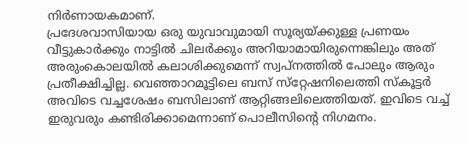നിര്‍ണായകമാണ്.
പ്രദേശവാസിയായ ഒരു യുവാവുമായി സൂര്യയ്ക്കുള്ള പ്രണയം വീട്ടുകാര്‍ക്കും നാട്ടില്‍ ചിലര്‍ക്കും അറിയാമായിരുന്നെങ്കിലും അത് അരുംകൊലയില്‍ കലാശിക്കുമെന്ന് സ്വപ്നത്തില്‍ പോലും ആരും പ്രതീക്ഷിച്ചില്ല. വെഞ്ഞാറമൂട്ടിലെ ബസ് സ്‌റ്റേഷനിലെത്തി സ്‌കൂട്ടര്‍ അവിടെ വച്ചശേഷം ബസിലാണ് ആറ്റിങ്ങലിലെത്തിയത്. ഇവിടെ വച്ച് ഇരുവരും കണ്ടിരിക്കാമെന്നാണ് പൊലീസിന്റെ നിഗമനം.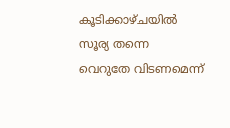കൂടിക്കാഴ്ചയില്‍ സൂര്യ തന്നെ വെറുതേ വിടണമെന്ന്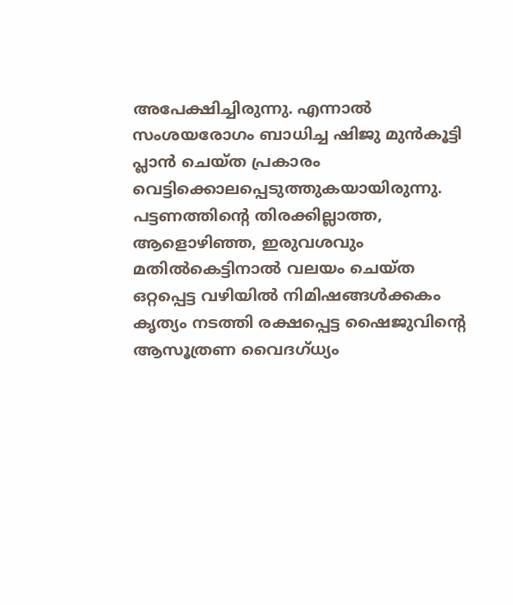അപേക്ഷിച്ചിരുന്നു. എന്നാല്‍ സംശയരോഗം ബാധിച്ച ഷിജു മുന്‍കൂട്ടി പ്ലാന്‍ ചെയ്ത പ്രകാരം വെട്ടിക്കൊലപ്പെടുത്തുകയായിരുന്നു.
പട്ടണത്തിന്റെ തിരക്കില്ലാത്ത, ആളൊഴിഞ്ഞ, ഇരുവശവും മതില്‍കെട്ടിനാല്‍ വലയം ചെയ്ത ഒറ്റപ്പെട്ട വഴിയില്‍ നിമിഷങ്ങള്‍ക്കകം കൃത്യം നടത്തി രക്ഷപ്പെട്ട ഷൈജുവിന്റെ ആസൂത്രണ വൈദഗ്ധ്യം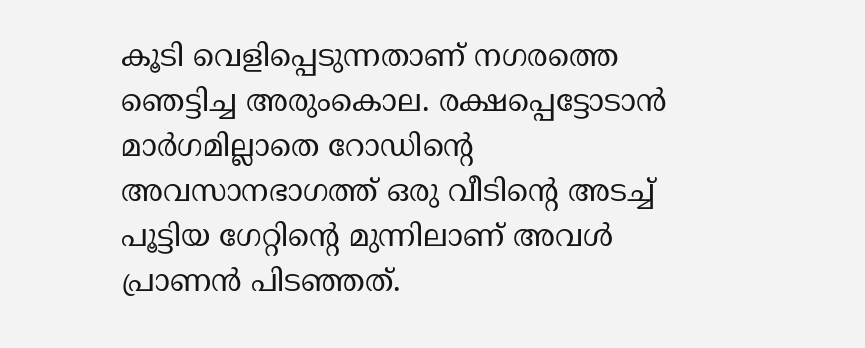കൂടി വെളിപ്പെടുന്നതാണ് നഗരത്തെ ഞെട്ടിച്ച അരുംകൊല. രക്ഷപ്പെട്ടോടാന്‍ മാര്‍ഗമില്ലാതെ റോഡിന്റെ അവസാനഭാഗത്ത് ഒരു വീടിന്റെ അടച്ച് പൂട്ടിയ ഗേറ്റിന്റെ മുന്നിലാണ് അവള്‍ പ്രാണന്‍ പിടഞ്ഞത്.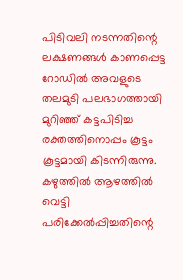പിടിവലി നടന്നതിന്റെ ലക്ഷണങ്ങള്‍ കാണപ്പെട്ട റോഡില്‍ അവളുടെ തലമുടി പലഭാഗത്തായി മുറിഞ്ഞ് കട്ടപിടിച്ച രക്തത്തിനൊപ്പം കൂട്ടം കൂട്ടമായി കിടന്നിരുന്നു. കഴുത്തില്‍ ആഴത്തില്‍ വെട്ടി പരിക്കേല്‍പ്പിച്ചതിന്റെ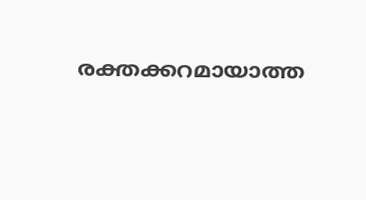രക്തക്കറമായാത്ത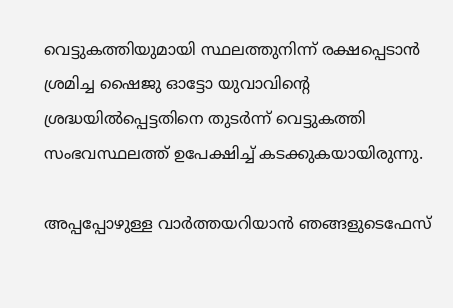വെട്ടുകത്തിയുമായി സ്ഥലത്തുനിന്ന് രക്ഷപ്പെടാന്‍ ശ്രമിച്ച ഷൈജു ഓട്ടോ യുവാവിന്റെ ശ്രദ്ധയില്‍പ്പെട്ടതിനെ തുടര്‍ന്ന് വെട്ടുകത്തി സംഭവസ്ഥലത്ത് ഉപേക്ഷിച്ച് കടക്കുകയായിരുന്നു.

അപ്പപ്പോഴുള്ള വാര്‍ത്തയറിയാന്‍ ഞങ്ങളുടെഫേസ്‌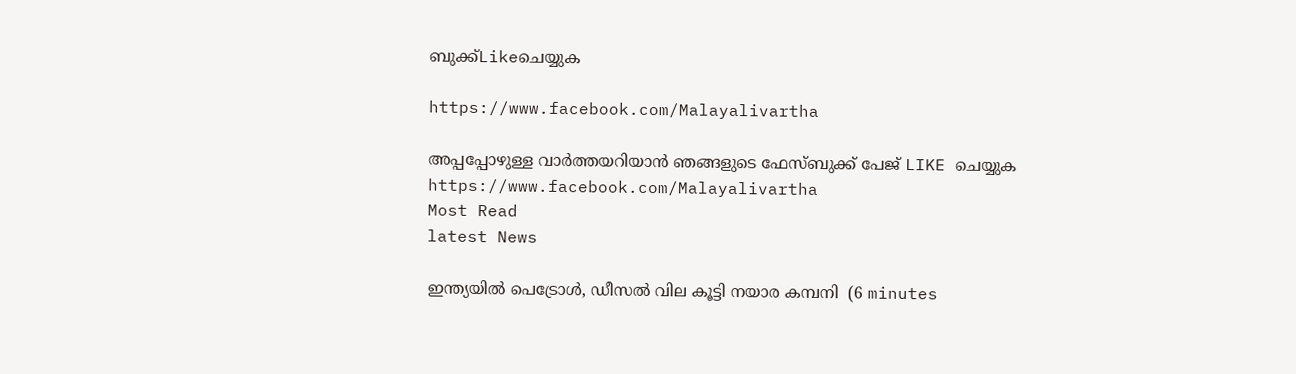ബുക്ക്‌Likeചെയ്യുക

https://www.facebook.com/Malayalivartha

അപ്പപ്പോഴുള്ള വാര്‍ത്തയറിയാന്‍ ഞങ്ങളുടെ ഫേസ്‌ബുക്ക്‌ പേജ് LIKE ചെയ്യുക
https://www.facebook.com/Malayalivartha
Most Read
latest News

ഇന്ത്യയിൽ പെട്രോൾ, ഡീസൽ വില കൂട്ടി നയാര കമ്പനി  (6 minutes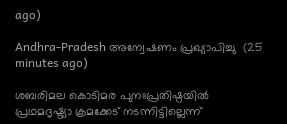ago)

Andhra-Pradesh അന്വേഷണം പ്രഖ്യാപിച്ചു  (25 minutes ago)

ശബരിമല കൊടിമര പുനഃപ്രതിഷ്ഠയിൽ പ്രഥമദൃഷ്ട്യാ ക്രമക്കേട് നടന്നിട്ടില്ലെന്ന്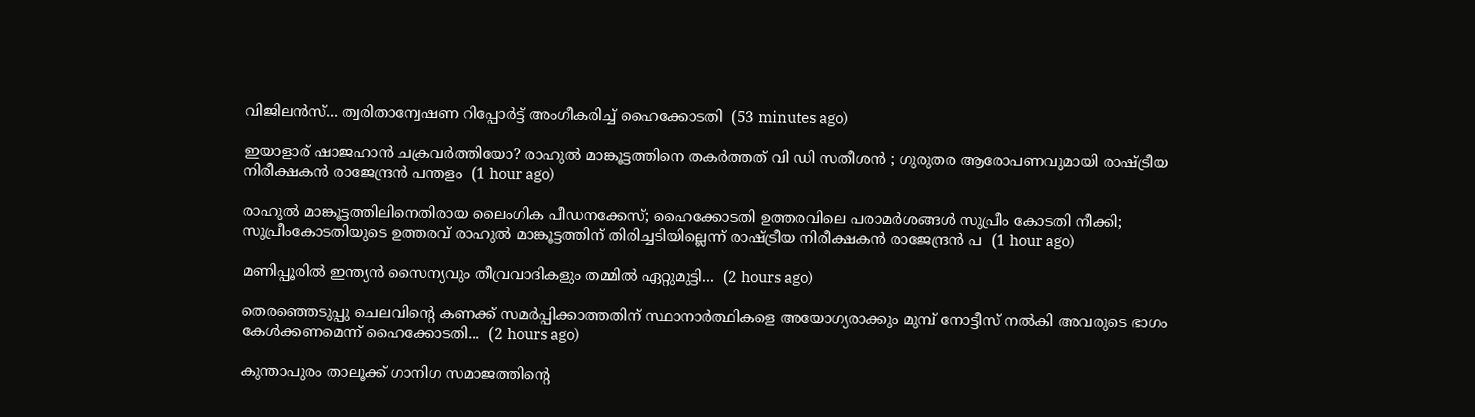വിജിലന്‍സ്... ത്വരിതാന്വേഷണ റിപ്പോര്‍ട്ട് അംഗീകരിച്ച് ഹൈക്കോടതി  (53 minutes ago)

ഇയാളാര് ഷാജഹാൻ ചക്രവർത്തിയോ? രാഹുൽ മാങ്കൂട്ടത്തിനെ തകർത്തത് വി ഡി സതീശൻ ; ഗുരുതര ആരോപണവുമായി രാഷ്ട്രീയ നിരീക്ഷകൻ രാജേന്ദ്രൻ പന്തളം  (1 hour ago)

രാഹുൽ മാങ്കൂട്ടത്തിലിനെതിരായ ലൈംഗിക പീഡനക്കേസ്; ഹൈക്കോടതി ഉത്തരവിലെ പരാമർശങ്ങൾ സുപ്രീം കോടതി നീക്കി; സുപ്രീംകോടതിയുടെ ഉത്തരവ് രാഹുൽ മാങ്കൂട്ടത്തിന് തിരിച്ചടിയില്ലെന്ന് രാഷ്ട്രീയ നിരീക്ഷകൻ രാജേന്ദ്രൻ പ  (1 hour ago)

മണിപ്പൂരിൽ ഇന്ത്യൻ സൈന്യവും തീവ്രവാദികളും തമ്മിൽ ഏറ്റുമുട്ടി...  (2 hours ago)

തെരഞ്ഞെടുപ്പു ചെലവിന്റെ കണക്ക് സമർപ്പിക്കാത്തതിന് സ്ഥാനാർത്ഥികളെ അയോഗ്യരാക്കും മുമ്പ് നോട്ടീസ് നൽകി അവരുടെ ഭാഗം കേൾക്കണമെന്ന് ഹൈക്കോടതി...  (2 hours ago)

കുന്താപുരം താലൂക്ക് ഗാനിഗ സമാജത്തിന്റെ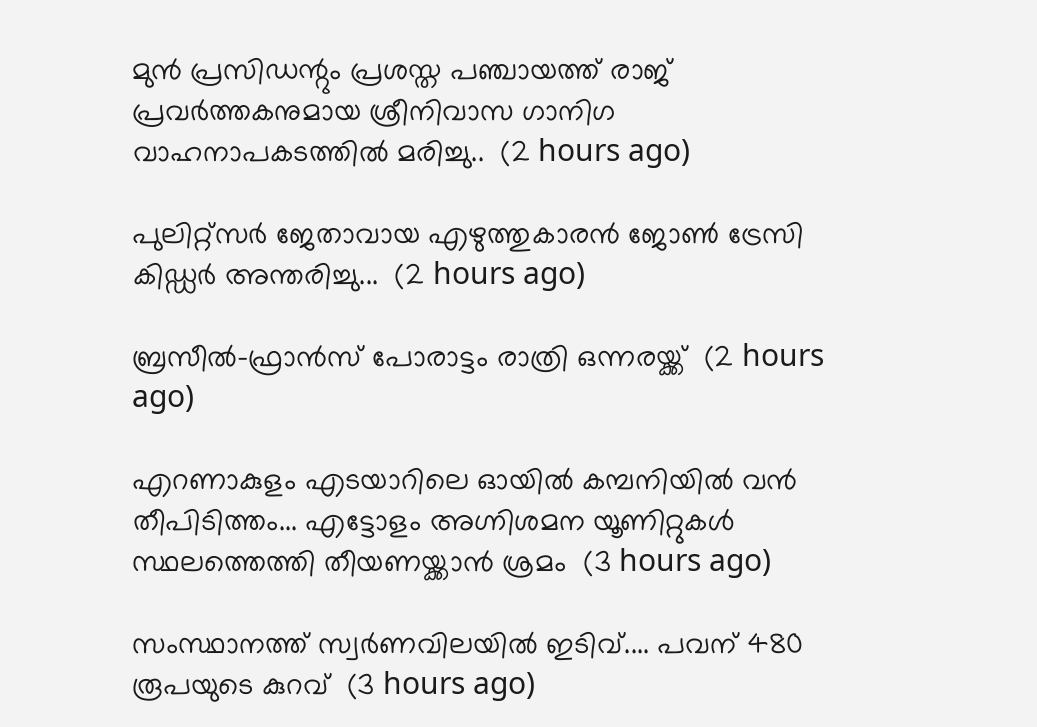മുൻ പ്രസിഡന്റും പ്രശസ്ത പഞ്ചായത്ത് രാജ് പ്രവർത്തകനുമായ ശ്രീനിവാസ ഗാനിഗ വാഹനാപകടത്തിൽ മരിച്ചു..  (2 hours ago)

പുലിറ്റ്സർ ജേതാവായ എഴുത്തുകാരൻ ജോൺ ട്രേസി കിഡ്ഡർ അന്തരിച്ചു...  (2 hours ago)

ബ്രസീൽ-ഫ്രാൻസ് പോരാട്ടം രാത്രി ഒന്നരയ്ക്ക്  (2 hours ago)

എറണാകുളം എടയാറിലെ ഓയിൽ കമ്പനിയിൽ വൻ തീപിടിത്തം... എട്ടോളം അഗ്നിശമന യൂണിറ്റുകൾ സ്ഥലത്തെത്തി തീയണയ്ക്കാൻ ശ്രമം  (3 hours ago)

സംസ്ഥാനത്ത് സ്വർണവിലയിൽ ഇടിവ്.... പവന് 480 രൂപയുടെ കുറവ്  (3 hours ago)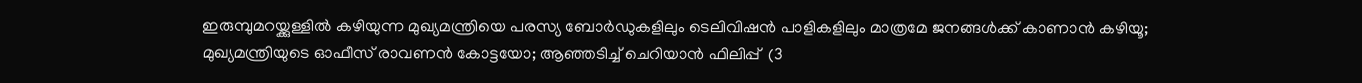ഇരുമ്പുമറയ്ക്കുള്ളിൽ കഴിയുന്ന മുഖ്യമന്ത്രിയെ പരസ്യ ബോർഡുകളിലും ടെലിവിഷൻ പാളികളിലും മാത്രമേ ജനങ്ങൾക്ക് കാണാൻ കഴിയൂ; മുഖ്യമന്ത്രിയുടെ ഓഫീസ് രാവണൻ കോട്ടയോ; ആഞ്ഞടിച്ച് ചെറിയാൻ ഫിലിപ്പ്  (3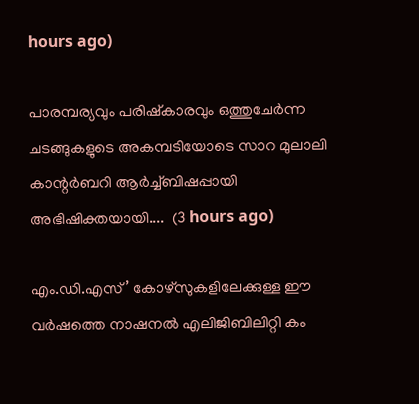hours ago)

പാരമ്പര്യവും പരിഷ്കാരവും ഒത്തുചേർന്ന ചടങ്ങുകളുടെ അകമ്പടിയോടെ സാറ മുലാലി കാന്റർബറി ആർച്ച്ബിഷപ്പായി അഭിഷിക്തയായി....  (3 hours ago)

എം.ഡി.എസ്’ കോഴ്സുകളിലേക്കുള്ള ഈ വർഷത്തെ നാഷനൽ എലിജിബിലിറ്റി കം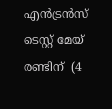എൻട്രൻസ് ടെസ്റ്റ് മേയ് രണ്ടിന്  (4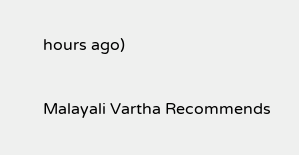hours ago)

Malayali Vartha Recommends